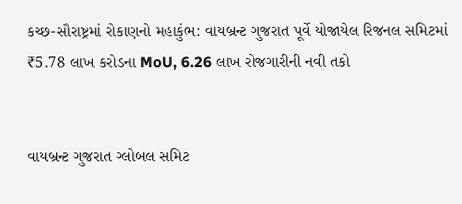કચ્છ-સૌરાષ્ટ્રમાં રોકાણનો મહાકુંભ: વાયબ્રન્ટ ગુજરાત પૂર્વે યોજાયેલ રિજનલ સમિટમાં ₹5.78 લાખ કરોડના MoU, 6.26 લાખ રોજગારીની નવી તકો


વાયબ્રન્ટ ગુજરાત ગ્લોબલ સમિટ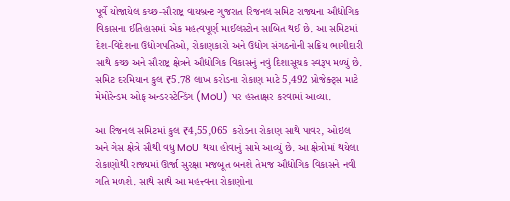પૂર્વે યોજાયેલ કચ્છ-સૌરાષ્ટ્ર વાયબ્રન્ટ ગુજરાત રિજનલ સમિટ રાજ્યના ઔદ્યોગિક વિકાસના ઈતિહાસમાં એક મહત્વપૂર્ણ માઈલસ્ટોન સાબિત થઈ છે. આ સમિટમાં દેશ-વિદેશના ઉદ્યોગપતિઓ, રોકાણકારો અને ઉદ્યોગ સંગઠનોની સક્રિય ભાગીદારી સાથે કચ્છ અને સૌરાષ્ટ્ર ક્ષેત્રને ઔદ્યોગિક વિકાસનું નવું દિશાસૂચક સ્વરૂપ મળ્યું છે. સમિટ દરમિયાન કુલ ₹5.78 લાખ કરોડના રોકાણ માટે 5,492 પ્રોજેક્ટ્સ માટે મેમોરેન્ડમ ઓફ અન્ડરસ્ટેન્ડિંગ (MoU) પર હસ્તાક્ષર કરવામાં આવ્યા.

આ રિજનલ સમિટમાં કુલ ₹4,55,065 કરોડના રોકાણ સાથે પાવર, ઓઇલ અને ગેસ ક્ષેત્રે સૌથી વધુ MoU થયા હોવાનું સામે આવ્યું છે. આ ક્ષેત્રોમાં થયેલા રોકાણોથી રાજ્યમાં ઊર્જા સુરક્ષા મજબૂત બનશે તેમજ ઔદ્યોગિક વિકાસને નવી ગતિ મળશે. સાથે સાથે આ મહત્ત્વના રોકાણોના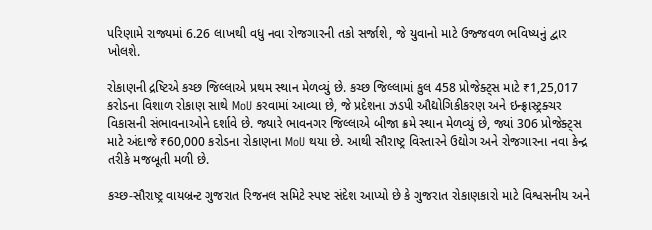પરિણામે રાજ્યમાં 6.26 લાખથી વધુ નવા રોજગારની તકો સર્જાશે, જે યુવાનો માટે ઉજ્જવળ ભવિષ્યનું દ્વાર ખોલશે.

રોકાણની દ્રષ્ટિએ કચ્છ જિલ્લાએ પ્રથમ સ્થાન મેળવ્યું છે. કચ્છ જિલ્લામાં કુલ 458 પ્રોજેક્ટ્સ માટે ₹1,25,017 કરોડના વિશાળ રોકાણ સાથે MoU કરવામાં આવ્યા છે, જે પ્રદેશના ઝડપી ઔદ્યોગિકીકરણ અને ઇન્ફ્રાસ્ટ્રક્ચર વિકાસની સંભાવનાઓને દર્શાવે છે. જ્યારે ભાવનગર જિલ્લાએ બીજા ક્રમે સ્થાન મેળવ્યું છે, જ્યાં 306 પ્રોજેક્ટ્સ માટે અંદાજે ₹60,000 કરોડના રોકાણના MoU થયા છે. આથી સૌરાષ્ટ્ર વિસ્તારને ઉદ્યોગ અને રોજગારના નવા કેન્દ્ર તરીકે મજબૂતી મળી છે.

કચ્છ-સૌરાષ્ટ્ર વાયબ્રન્ટ ગુજરાત રિજનલ સમિટે સ્પષ્ટ સંદેશ આપ્યો છે કે ગુજરાત રોકાણકારો માટે વિશ્વસનીય અને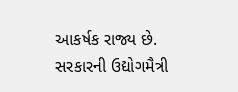આકર્ષક રાજ્ય છે. સરકારની ઉદ્યોગમૈત્રી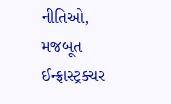નીતિઓ, મજબૂત ઈન્ફ્રાસ્ટ્રક્ચર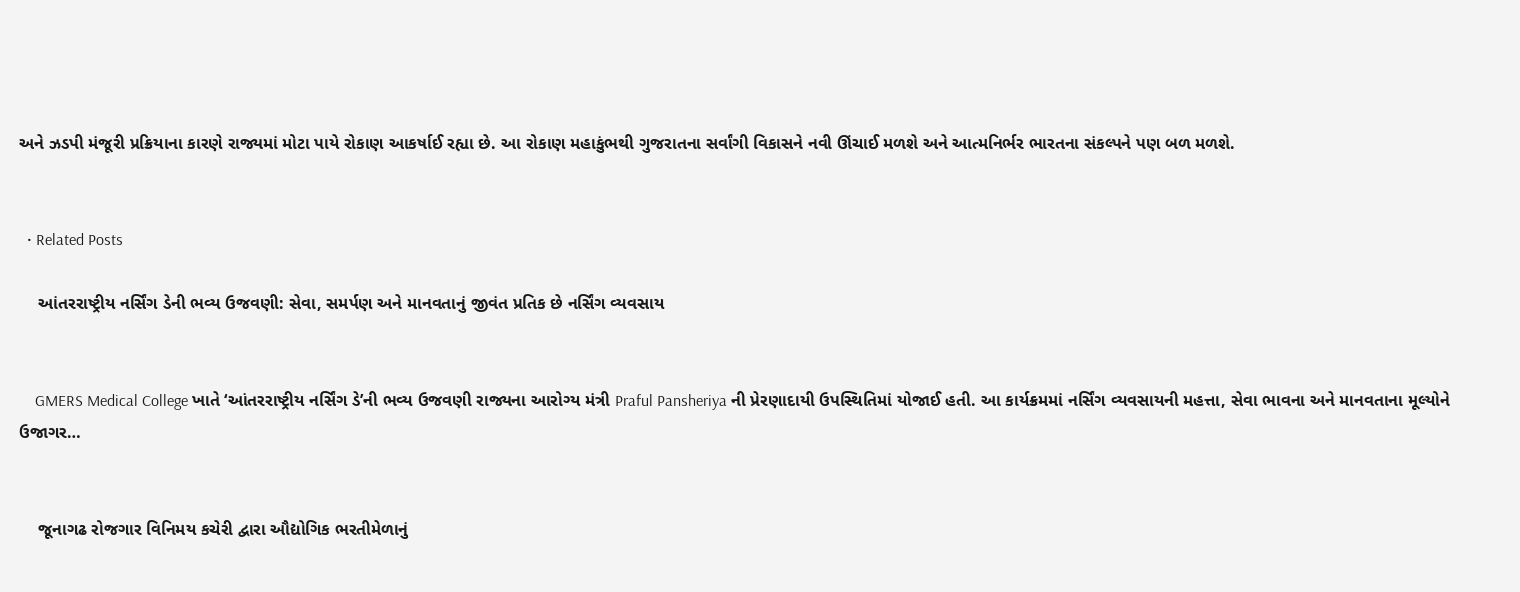અને ઝડપી મંજૂરી પ્રક્રિયાના કારણે રાજ્યમાં મોટા પાયે રોકાણ આકર્ષાઈ રહ્યા છે. આ રોકાણ મહાકુંભથી ગુજરાતના સર્વાંગી વિકાસને નવી ઊંચાઈ મળશે અને આત્મનિર્ભર ભારતના સંકલ્પને પણ બળ મળશે.


  • Related Posts

    આંતરરાષ્ટ્રીય નર્સિંગ ડેની ભવ્ય ઉજવણી: સેવા, સમર્પણ અને માનવતાનું જીવંત પ્રતિક છે નર્સિંગ વ્યવસાય


    GMERS Medical College ખાતે ‘આંતરરાષ્ટ્રીય નર્સિંગ ડે’ની ભવ્ય ઉજવણી રાજ્યના આરોગ્ય મંત્રી Praful Pansheriya ની પ્રેરણાદાયી ઉપસ્થિતિમાં યોજાઈ હતી. આ કાર્યક્રમમાં નર્સિંગ વ્યવસાયની મહત્તા, સેવા ભાવના અને માનવતાના મૂલ્યોને ઉજાગર…


    જૂનાગઢ રોજગાર વિનિમય કચેરી દ્વારા ઔદ્યોગિક ભરતીમેળાનું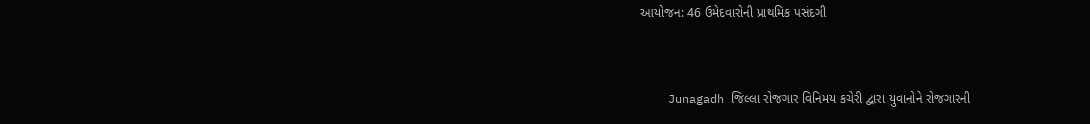આયોજન: 46 ઉમેદવારોની પ્રાથમિક પસંદગી


    Junagadh જિલ્લા રોજગાર વિનિમય કચેરી દ્વારા યુવાનોને રોજગારની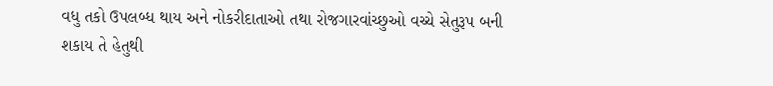વધુ તકો ઉપલબ્ધ થાય અને નોકરીદાતાઓ તથા રોજગારવાંચ્છુઓ વચ્ચે સેતુરૂપ બની શકાય તે હેતુથી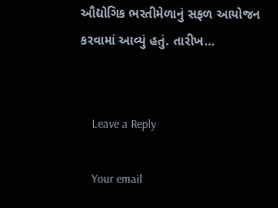ઔદ્યોગિક ભરતીમેળાનું સફળ આયોજન કરવામાં આવ્યું હતું. તારીખ…


    Leave a Reply

    Your email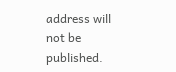address will not be published.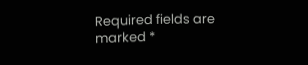Required fields are marked *